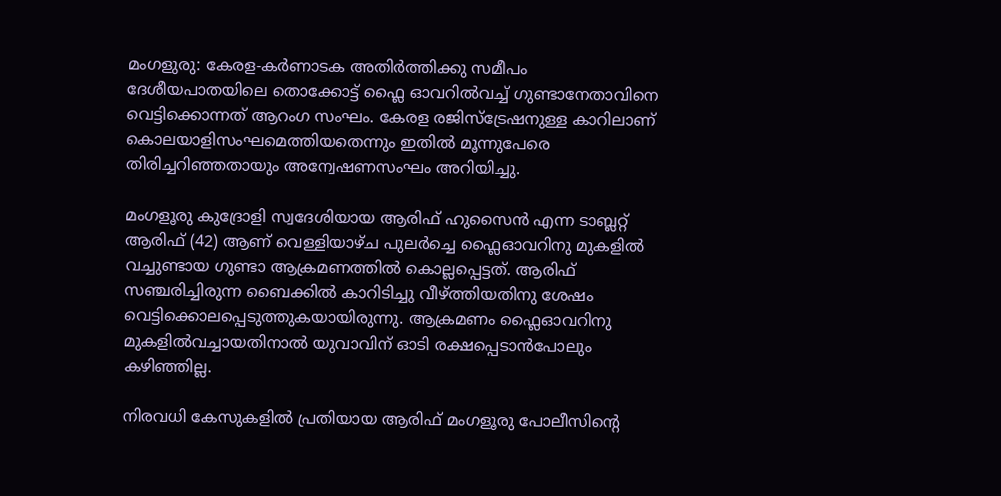മംഗളുരു: കേരള-കർണാടക അതിർത്തിക്കു സമീപം ദേശീയപാതയിലെ തൊക്കോട്ട് ഫ്ലൈ ഓവറിൽവച്ച് ഗുണ്ടാനേതാവിനെ വെട്ടിക്കൊന്നത് ആറംഗ സംഘം. കേരള രജിസ്ട്രേഷനുള്ള കാറിലാണ് കൊലയാളിസംഘമെത്തിയതെന്നും ഇതിൽ മൂന്നുപേരെ തിരിച്ചറിഞ്ഞതായും അന്വേഷണസംഘം അറിയിച്ചു.

മംഗളൂരു കുദ്രോളി സ്വദേശിയായ ആരിഫ് ഹുസൈൻ എന്ന ടാബ്ലറ്റ് ആരിഫ് (42) ആണ് വെള്ളിയാഴ്ച പുലർച്ചെ ഫ്ലൈഓവറിനു മുകളിൽ വച്ചുണ്ടായ ഗുണ്ടാ ആക്രമണത്തിൽ കൊല്ലപ്പെട്ടത്. ആരിഫ് സഞ്ചരിച്ചിരുന്ന ബൈക്കിൽ കാറിടിച്ചു വീഴ്ത്തിയതിനു ശേഷം വെട്ടിക്കൊലപ്പെടുത്തുകയായിരുന്നു. ആക്രമണം ഫ്ലൈഓവറിനു മുകളിൽവച്ചായതിനാൽ യുവാവിന് ഓടി രക്ഷപ്പെടാൻപോലും കഴിഞ്ഞില്ല.

നിരവധി കേസുകളിൽ പ്രതിയായ ആരിഫ് മംഗളൂരു പോലീസിന്‍റെ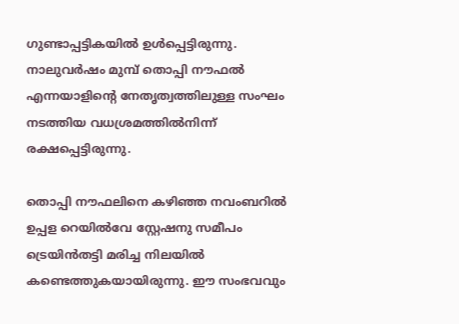ഗുണ്ടാപ്പട്ടികയിൽ ഉൾപ്പെട്ടിരുന്നു. നാലുവർഷം മുമ്പ് തൊപ്പി നൗഫൽ എന്നയാളിന്‍റെ നേതൃത്വത്തിലുള്ള സംഘം നടത്തിയ വധശ്രമത്തിൽനിന്ന് രക്ഷപ്പെട്ടിരുന്നു.

തൊപ്പി നൗഫലിനെ കഴിഞ്ഞ നവംബറിൽ ഉപ്പള റെയിൽവേ സ്റ്റേഷനു സമീപം ട്രെയിൻതട്ടി മരിച്ച നിലയിൽ കണ്ടെത്തുകയായിരുന്നു. ഈ സംഭവവും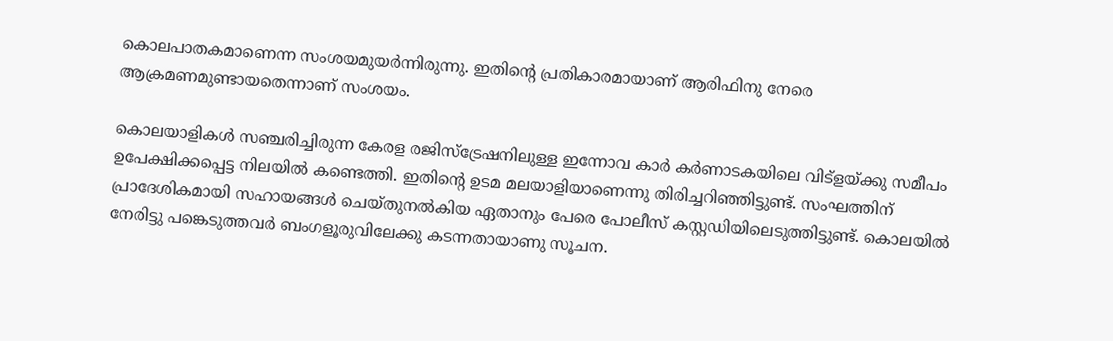കൊലപാതകമാണെന്ന സംശയമുയർന്നിരുന്നു. ഇതിന്‍റെ പ്രതികാരമായാണ് ആരിഫിനു നേരെ ആക്രമണമുണ്ടായതെന്നാണ് സംശയം.

കൊലയാളികൾ സഞ്ചരിച്ചിരുന്ന കേരള രജിസ്ട്രേഷനിലുള്ള ഇന്നോവ കാർ കർണാടകയിലെ വിട്ളയ്ക്കു സമീപം ഉപേക്ഷിക്കപ്പെട്ട നിലയിൽ കണ്ടെത്തി. ഇതിന്‍റെ ഉടമ മലയാളിയാണെന്നു തിരിച്ചറിഞ്ഞിട്ടുണ്ട്. സംഘത്തിന് പ്രാദേശികമായി സഹായങ്ങൾ ചെയ്തുനൽകിയ ഏതാനും പേരെ പോലീസ് കസ്റ്റഡിയിലെടുത്തിട്ടുണ്ട്. കൊലയിൽ നേരിട്ടു പങ്കെടുത്തവർ ബംഗളൂരുവിലേക്കു കടന്നതായാണു സൂചന.